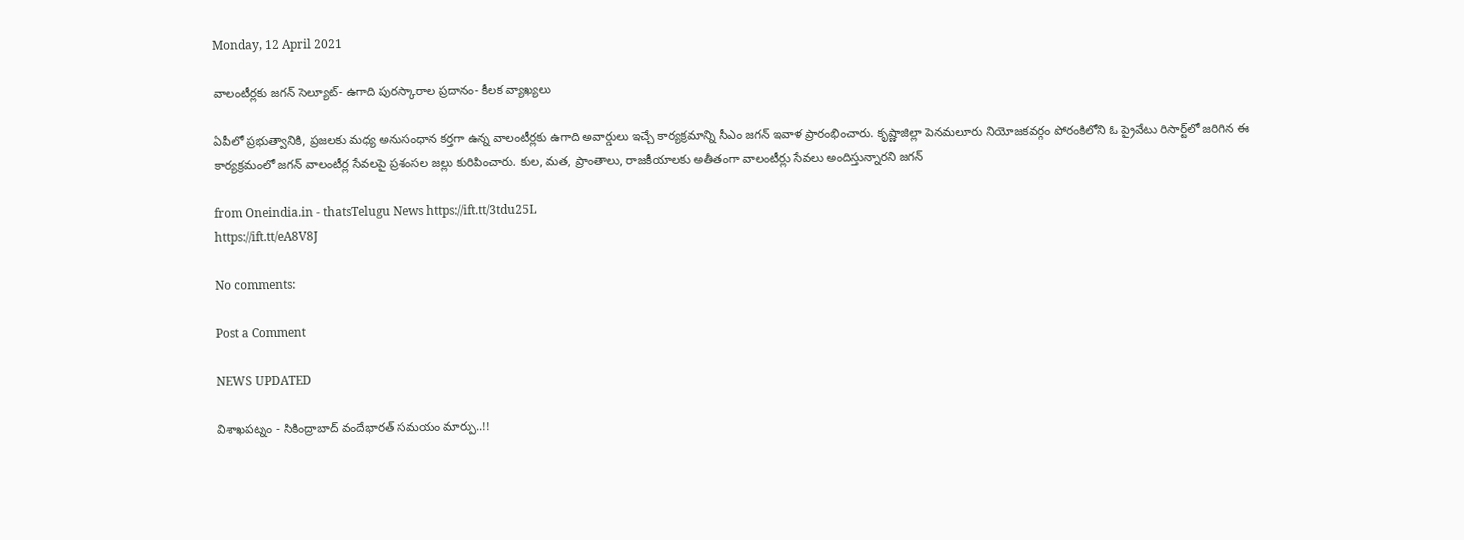Monday, 12 April 2021

వాలంటీర్లకు జగన్ సెల్యూట్‌- ఉగాది పురస్కారాల ప్రదానం- కీలక వ్యాఖ్యలు

ఏపీలో ప్రభుత్వానికి, ప్రజలకు మధ్య అనుసంధాన కర్తగా ఉన్న వాలంటీర్లకు ఉగాది అవార్డులు ఇచ్చే కార్యక్రమాన్ని సీఎం జగన్ ఇవాళ ప్రారంభించారు. కృష్ణాజిల్లా పెనమలూరు నియోజకవర్గం పోరంకిలోని ఓ ప్రైవేటు రిసార్ట్‌లో జరిగిన ఈ కార్యక్రమంలో జగన్ వాలంటీర్ల సేవలపై ప్రశంసల జల్లు కురిపించారు. కుల, మత, ప్రాంతాలు, రాజకీయాలకు అతీతంగా వాలంటీర్లు సేవలు అందిస్తున్నారని జగన్

from Oneindia.in - thatsTelugu News https://ift.tt/3tdu25L
https://ift.tt/eA8V8J

No comments:

Post a Comment

NEWS UPDATED

విశాఖపట్నం - సికింద్రాబాద్ వందేభారత్ సమయం మార్పు..!!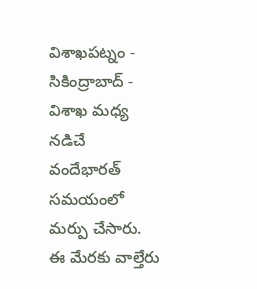విశాఖపట్నం - సికింద్రాబాద్ - విశాఖ మధ్య నడిచే వందేభారత్ సమయంలో మర్పు చేసారు. ఈ మేరకు వాల్తేరు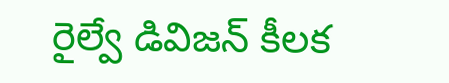రైల్వే డివిజన్ కీలక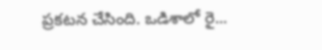ప్రకటన చేసింది. ఒడిశాలో రై...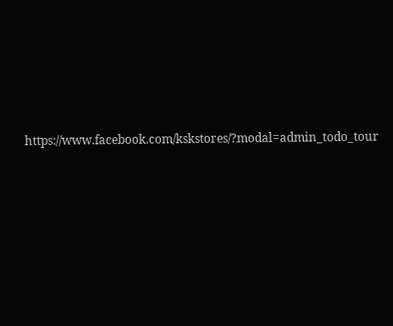https://www.facebook.com/kskstores/?modal=admin_todo_tour